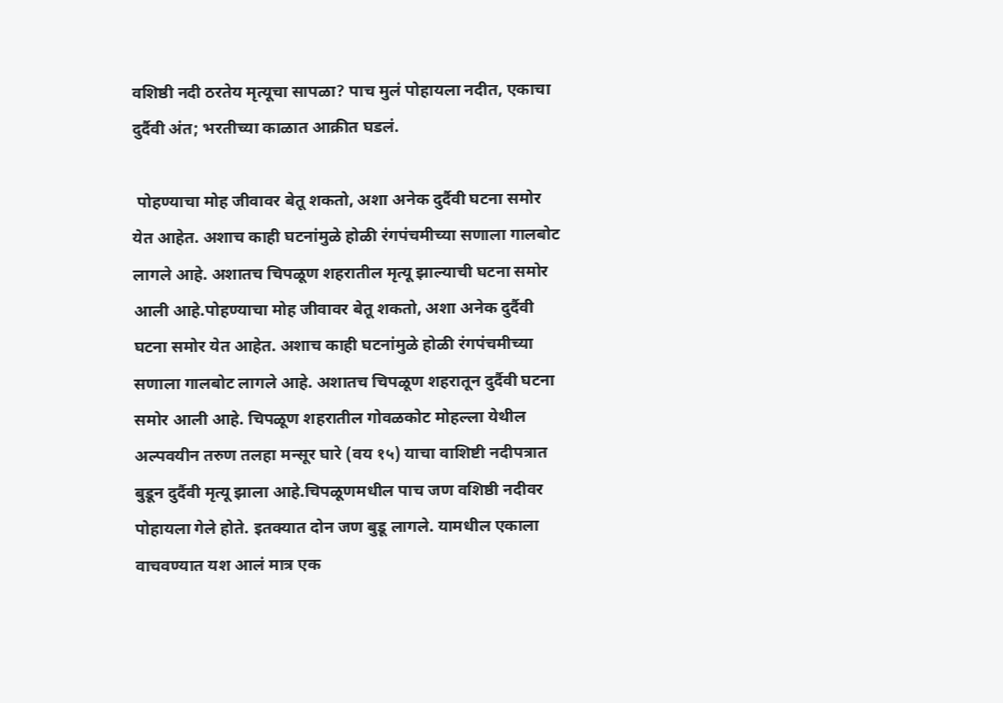वशिष्ठी नदी ठरतेय मृत्यूचा सापळा? पाच मुलं पोहायला नदीत, एकाचा दुर्दैवी अंत; भरतीच्या काळात आक्रीत घडलं.

 पोहण्याचा मोह जीवावर बेतू शकतो, अशा अनेक दुर्दैवी घटना समोर येत आहेत. अशाच काही घटनांमुळे होळी रंगपंचमीच्या सणाला गालबोट लागले आहे. अशातच चिपळूण शहरातील मृत्यू झाल्याची घटना समोर आली आहे.पोहण्याचा मोह जीवावर बेतू शकतो, अशा अनेक दुर्दैवी घटना समोर येत आहेत. अशाच काही घटनांमुळे होळी रंगपंचमीच्या सणाला गालबोट लागले आहे. अशातच चिपळूण शहरातून दुर्दैवी घटना समोर आली आहे. चिपळूण शहरातील गोवळकोट मोहल्ला येथील अल्पवयीन तरुण तलहा मन्सूर घारे (वय १५) याचा वाशिष्टी नदीपत्रात बुडून दुर्दैवी मृत्यू झाला आहे.चिपळूणमधील पाच जण वशिष्ठी नदीवर पोहायला गेले होते. इतक्यात दोन जण बुडू लागले. यामधील एकाला वाचवण्यात यश आलं मात्र एक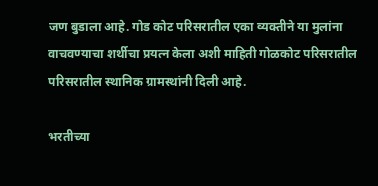जण बुडाला आहे. गोड कोट परिसरातील एका व्यक्तीने या मुलांना वाचवण्याचा शर्थीचा प्रयत्न केला अशी माहिती गोळकोट परिसरातील परिसरातील स्थानिक ग्रामस्थांनी दिली आहे.

भरतीच्या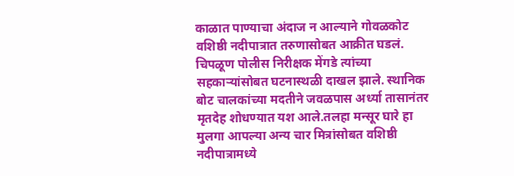काळात पाण्याचा अंदाज न आल्याने गोवळकोट वशिष्ठी नदीपात्रात तरुणासोबत आक्रीत घडलं. चिपळूण पोलीस निरीक्षक मेंगडे त्यांच्या सहकाऱ्यांसोबत घटनास्थळी दाखल झाले. स्थानिक बोट चालकांच्या मदतीने जवळपास अर्ध्या तासानंतर मृतदेह शोधण्यात यश आले.तलहा मन्सूर घारे हा मुलगा आपल्या अन्य चार मित्रांसोबत वशिष्ठी नदीपात्रामध्ये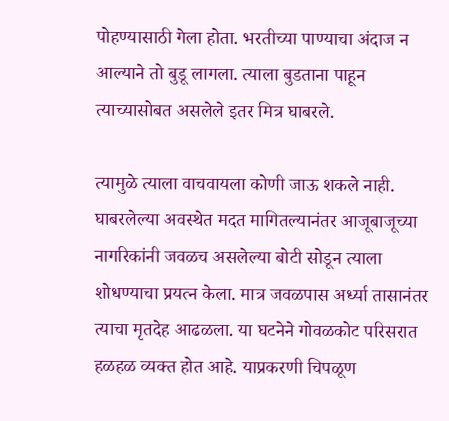पोहण्यासाठी गेला होता. भरतीच्या पाण्याचा अंदाज न आल्याने तो बुडू लागला. त्याला बुडताना पाहून त्याच्यासोबत असलेले इतर मित्र घाबरले.

त्यामुळे त्याला वाचवायला कोणी जाऊ शकले नाही. घाबरलेल्या अवस्थेत मदत मागितल्यानंतर आजूबाजूच्या नागरिकांनी जवळच असलेल्या बोटी सोडून त्याला शोधण्याचा प्रयत्न केला. मात्र जवळपास अर्ध्या तासानंतर त्याचा मृतदेह आढळला. या घटनेने गोवळकोट परिसरात हळहळ व्यक्त होत आहे. याप्रकरणी चिपळूण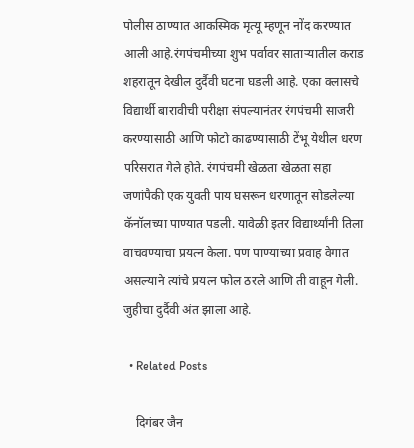पोलीस ठाण्यात आकस्मिक मृत्यू म्हणून नोंद करण्यात आली आहे.रंगपंचमीच्या शुभ पर्वावर साताऱ्यातील कराड शहरातून देखील दुर्दैवी घटना घडली आहे. एका क्लासचे विद्यार्थी बारावीची परीक्षा संपल्यानंतर रंगपंचमी साजरी करण्यासाठी आणि फोटो काढण्यासाठी टेंभू येथील धरण परिसरात गेले होते. रंगपंचमी खेळता खेळता सहा जणांपैकी एक युवती पाय घसरून धरणातून सोडलेल्या कॅनॉलच्या पाण्यात पडली. यावेळी इतर विद्यार्थ्यांनी तिला वाचवण्याचा प्रयत्न केला. पण पाण्याच्या प्रवाह वेगात असल्याने त्यांचे प्रयत्न फोल ठरले आणि ती वाहून गेली. जुहीचा दुर्दैवी अंत झाला आहे.

  • Related Posts

    दिगंबर जैन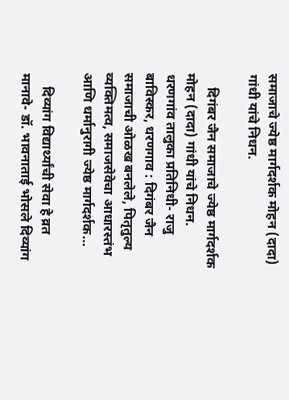समाजाचे ज्येष्ठ मार्गदर्शक मोहन (दादा) गांधी यांचे निधन.

    दिगंबर जैन समाजाचे ज्येष्ठ मार्गदर्शक मोहन (दादा) गांधी यांचे निधन. धरणगांव तालुका प्रतिनिधी- राजु बाविस्कर, धरणगाव : दिगंबर जैन समाजाची ओळख बनलेले, पितृतुल्य व्यक्तिमत्व, समाजसेवेचा आधारस्तंभ आणि धर्मानुरागी ज्येष्ठ मार्गदर्शक…

    दिव्यांग विद्यार्थ्यांची सेवा हे व्रत मानावे- डॉ. भावनाताई भोसले दिव्यांग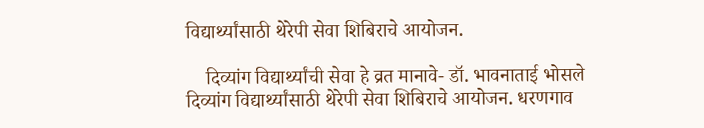विद्यार्थ्यांसाठी थेरेपी सेवा शिबिराचे आयोजन.

    दिव्यांग विद्यार्थ्यांची सेवा हे व्रत मानावे- डॉ. भावनाताई भोसले दिव्यांग विद्यार्थ्यांसाठी थेरेपी सेवा शिबिराचे आयोजन. धरणगाव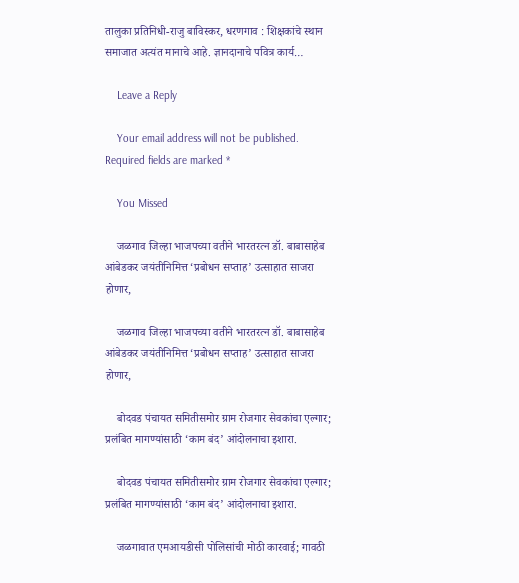तालुका प्रतिनिधी-राजु बाविस्कर, धरणगाव : शिक्षकांचे स्थान समाजात अत्यंत मानाचे आहे. ज्ञानदानाचे पवित्र कार्य…

    Leave a Reply

    Your email address will not be published. Required fields are marked *

    You Missed

    जळगाव जिल्हा भाजपच्या वतीने भारतरत्न डॉ. बाबासाहेब आंबेडकर जयंतीनिमित्त ‘प्रबोधन सप्ताह’ उत्साहात साजरा होणार,

    जळगाव जिल्हा भाजपच्या वतीने भारतरत्न डॉ. बाबासाहेब आंबेडकर जयंतीनिमित्त ‘प्रबोधन सप्ताह’ उत्साहात साजरा होणार,

    बोदवड पंचायत समितीसमोर ग्राम रोजगार सेवकांचा एल्गार; प्रलंबित मागण्यांसाठी ‘काम बंद’ आंदोलनाचा इशारा.

    बोदवड पंचायत समितीसमोर ग्राम रोजगार सेवकांचा एल्गार; प्रलंबित मागण्यांसाठी ‘काम बंद’ आंदोलनाचा इशारा.

    जळगावात एमआयडीसी पोलिसांची मोठी कारवाई; गावठी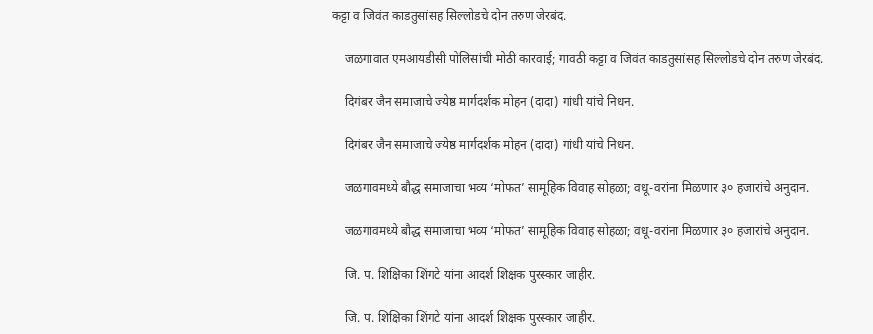कट्टा व जिवंत काडतुसांसह सिल्लोडचे दोन तरुण जेरबंद.

    जळगावात एमआयडीसी पोलिसांची मोठी कारवाई; गावठी कट्टा व जिवंत काडतुसांसह सिल्लोडचे दोन तरुण जेरबंद.

    दिगंबर जैन समाजाचे ज्येष्ठ मार्गदर्शक मोहन (दादा) गांधी यांचे निधन.

    दिगंबर जैन समाजाचे ज्येष्ठ मार्गदर्शक मोहन (दादा) गांधी यांचे निधन.

    जळगावमध्ये बौद्ध समाजाचा भव्य ‘मोफत’ सामूहिक विवाह सोहळा; वधू-वरांना मिळणार ३० हजारांचे अनुदान.

    जळगावमध्ये बौद्ध समाजाचा भव्य ‘मोफत’ सामूहिक विवाह सोहळा; वधू-वरांना मिळणार ३० हजारांचे अनुदान.

    जि. प. शिक्षिका शिंगटे यांना आदर्श शिक्षक पुरस्कार जाहीर.

    जि. प. शिक्षिका शिंगटे यांना आदर्श शिक्षक पुरस्कार जाहीर.